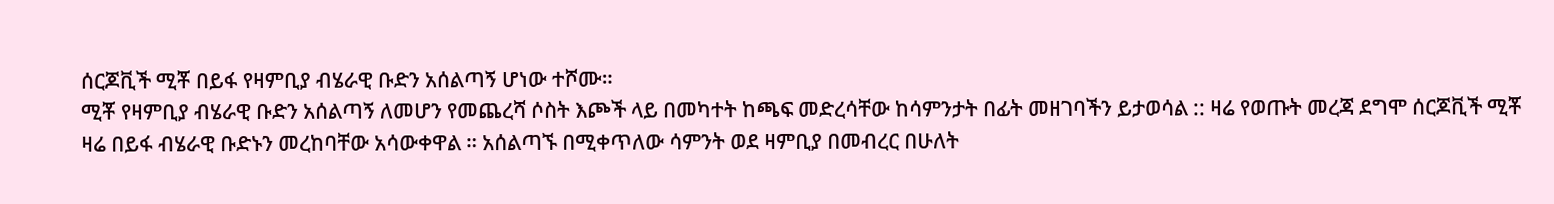ሰርጆቪች ሚቾ በይፋ የዛምቢያ ብሄራዊ ቡድን አሰልጣኝ ሆነው ተሾሙ።
ሚቾ የዛምቢያ ብሄራዊ ቡድን አሰልጣኝ ለመሆን የመጨረሻ ሶስት እጮች ላይ በመካተት ከጫፍ መድረሳቸው ከሳምንታት በፊት መዘገባችን ይታወሳል :: ዛሬ የወጡት መረጃ ደግሞ ሰርጆቪች ሚቾ ዛሬ በይፋ ብሄራዊ ቡድኑን መረከባቸው አሳውቀዋል ። አሰልጣኙ በሚቀጥለው ሳምንት ወደ ዛምቢያ በመብረር በሁለት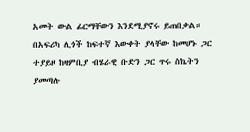አመት ውል ፊርማቸውን እንደሚያኖሩ ይጠበቃል። በአፍሪካ ሊጎች ከፍተኛ እውቀት ያላቸው ከመሆኑ ጋር ተያይዞ ከዛምቢያ ብሄራዊ ቡድን ጋር ጥሩ ስኬትን ያመጣሉ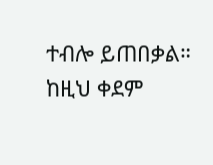ተብሎ ይጠበቃል። ከዚህ ቀደም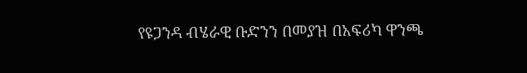የዩጋንዳ ብሄራዊ ቡድንን በመያዝ በአፍሪካ ዋንጫ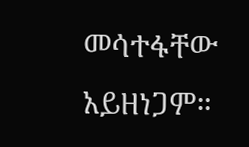መሳተፋቸው አይዘነጋም።